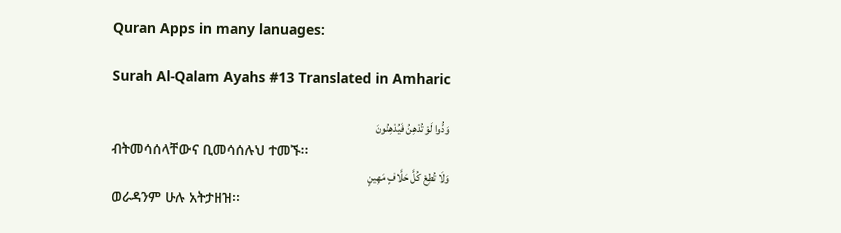Quran Apps in many lanuages:

Surah Al-Qalam Ayahs #13 Translated in Amharic

وَدُّوا لَوْ تُدْهِنُ فَيُدْهِنُونَ
ብትመሳሰላቸውና ቢመሳሰሉህ ተመኙ፡፡
وَلَا تُطِعْ كُلَّ حَلَّافٍ مَهِينٍ
ወራዳንም ሁሉ አትታዘዝ፡፡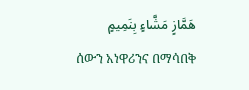هَمَّازٍ مَشَّاءٍ بِنَمِيمٍ
ሰውን አነዋሪንና በማሳበቅ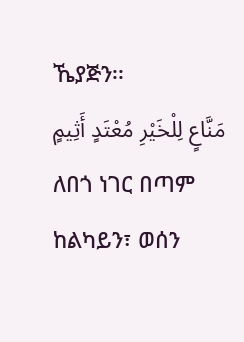ኼያጅን፡፡
مَنَّاعٍ لِلْخَيْرِ مُعْتَدٍ أَثِيمٍ
ለበጎ ነገር በጣም ከልካይን፣ ወሰን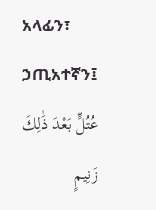አላፊን፣ ኃጢአተኛን፤
عُتُلٍّ بَعْدَ ذَٰلِكَ زَنِيمٍ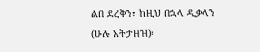ልበ ደረቅን፣ ከዚህ በኋላ ዲቃላን (ሁሉ አትታዘዝ)፡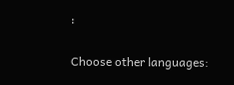፡

Choose other languages: